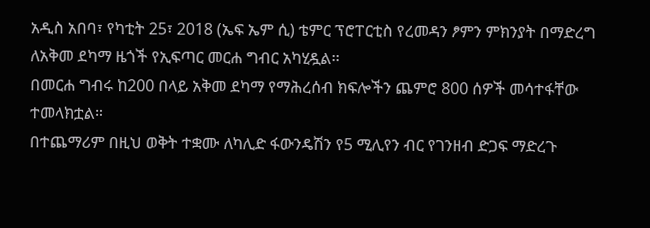አዲስ አበባ፣ የካቲት 25፣ 2018 (ኤፍ ኤም ሲ) ቴምር ፕሮፐርቲስ የረመዳን ፆምን ምክንያት በማድረግ ለአቅመ ደካማ ዜጎች የኢፍጣር መርሐ ግብር አካሂዷል፡፡
በመርሐ ግብሩ ከ200 በላይ አቅመ ደካማ የማሕረሰብ ክፍሎችን ጨምሮ 800 ሰዎች መሳተፋቸው ተመላክቷል።
በተጨማሪም በዚህ ወቅት ተቋሙ ለካሊድ ፋውንዴሽን የ5 ሚሊየን ብር የገንዘብ ድጋፍ ማድረጉ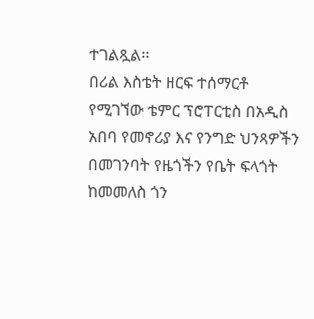ተገልጿል፡፡
በሪል እስቴት ዘርፍ ተሰማርቶ የሚገኘው ቴምር ፕሮፐርቲስ በአዲስ አበባ የመኖሪያ እና የንግድ ህንጻዎችን በመገንባት የዜጎችን የቤት ፍላጎት ከመመለስ ጎን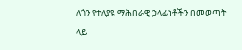ለጎን የተለያዩ ማሕበራዊ ኃላፊነቶችን በመወጣት ላይ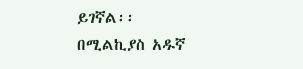ይገኛል፡፡
በሚልኪያስ አዱኛ